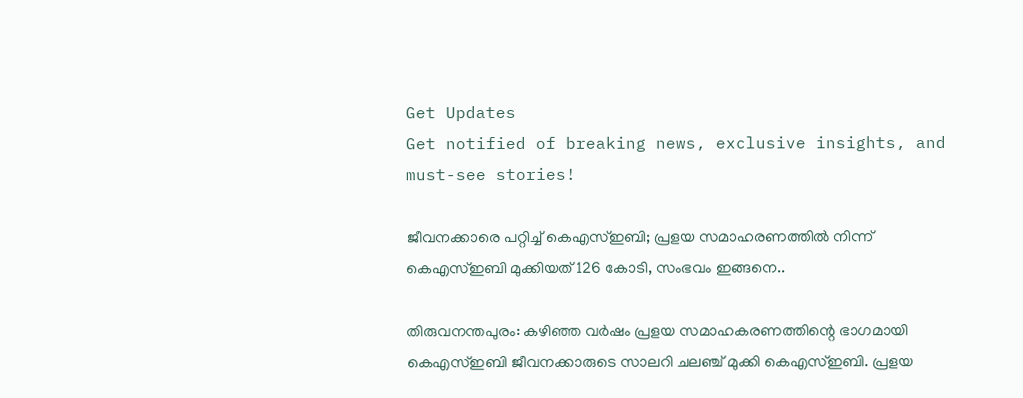Get Updates
Get notified of breaking news, exclusive insights, and must-see stories!

ജീവനക്കാരെ പറ്റിച്ച് കെഎസ്ഇബി; പ്രളയ സമാഹരണത്തിൽ നിന്ന് കെഎസ്ഇബി മുക്കിയത് 126 കോടി, സംഭവം ഇങ്ങനെ..

തിരുവനന്തപുരം: കഴിഞ്ഞ വർഷം പ്രളയ സമാഹകരണത്തിന്റെ ഭാഗമായി കെഎസ്ഇബി ജീവനക്കാരുടെ സാലറി ചലഞ്ച് മുക്കി കെഎസ്ഇബി. പ്രളയ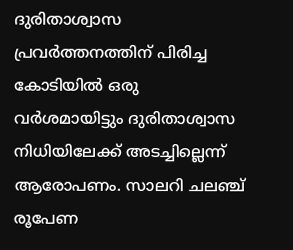ദുരിതാശ്വാസ പ്രവർത്തനത്തിന് പിരിച്ച കോടിയിൽ ഒരു വർശമായിട്ടും ദുരിതാശ്വാസ നിധിയിലേക്ക് അടച്ചില്ലെന്ന് ആരോപണം. സാലറി ചലഞ്ച് രൂപേണ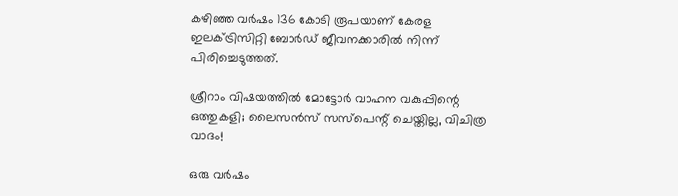കഴിഞ്ഞ വർഷം 136 കോടി രൂപയാണ് കേരള ഇലക്ട്രിസിറ്റി ബോർഡ് ജീവനക്കാരിൽ നിന്ന് പിരിച്ചെടുത്തത്.

ശ്രീറാം വിഷയത്തിൽ മോട്ടോർ വാഹന വകുപ്പിന്റെ ഒത്തുകളി; ലൈസൻസ് സസ്പെന്റ് ചെയ്തില്ല, വിചിത്ര വാദം!

ഒരു വർഷം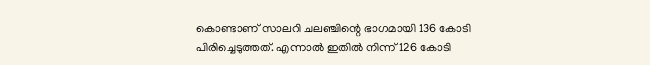കൊണ്ടാണ് സാലറി ചലഞ്ചിന്റെ ഭാഗമായി 136 കോടി പിരിച്ചെടുത്തത്. എന്നാൽ ഇതിൽ നിന്ന് 126 കോടി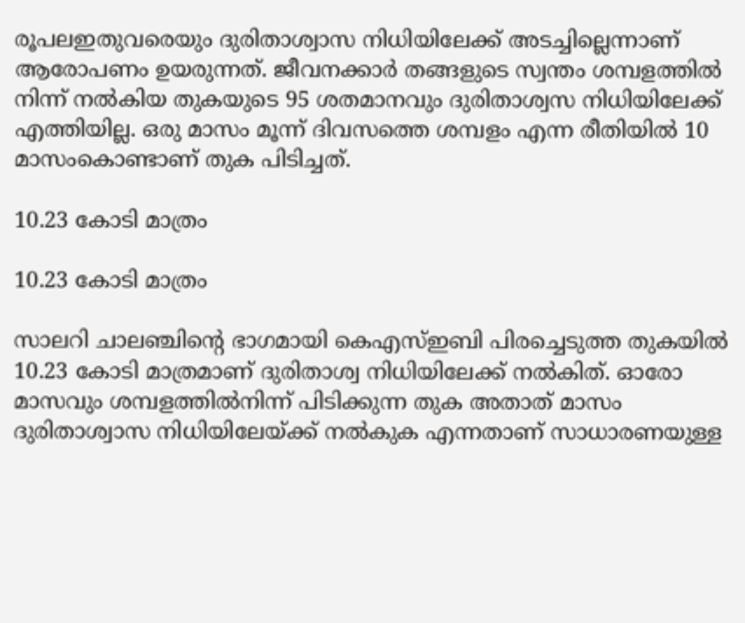രൂപലഇതുവരെയും ദുരിതാശ്വാസ നിധിയിലേക്ക് അടച്ചില്ലെന്നാണ് ആരോപണം ഉയരുന്നത്. ജീവനക്കാർ തങ്ങളുടെ സ്വന്തം ശമ്പളത്തിൽ നിന്ന് നൽകിയ തുകയുടെ 95 ശതമാനവും ദുരിതാശ്വസ നിധിയിലേക്ക് എത്തിയില്ല. ഒരു മാസം മൂന്ന് ദിവസത്തെ ശമ്പളം എന്ന രീതിയിൽ 10 മാസംകൊണ്ടാണ് തുക പിടിച്ചത്.

10.23 കോടി മാത്രം

10.23 കോടി മാത്രം

സാലറി ചാലഞ്ചിന്റെ ഭാഗമായി കെഎസ്ഇബി പിരച്ചെടുത്ത തുകയിൽ 10.23 കോടി മാത്രമാണ് ദുരിതാശ്വ നിധിയിലേക്ക് നൽകിത്. ഓരോ മാസവും ശമ്പളത്തില്‍നിന്ന് പിടിക്കുന്ന തുക അതാത് മാസം ദുരിതാശ്വാസ നിധിയിലേയ്ക്ക് നല്‍കുക എന്നതാണ് സാധാരണയുള്ള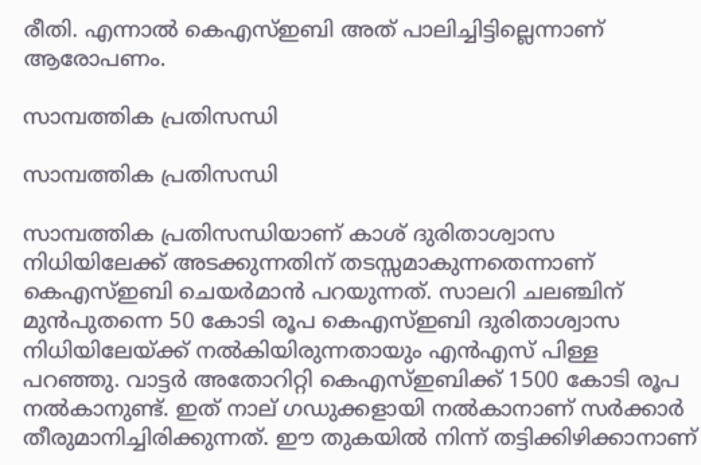രീതി. എന്നാല്‍ കെഎസ്ഇബി അത് പാലിച്ചിട്ടില്ലെന്നാണ് ആരോപണം.

സാമ്പത്തിക പ്രതിസന്ധി

സാമ്പത്തിക പ്രതിസന്ധി

സാമ്പത്തിക പ്രതിസന്ധിയാണ് കാശ് ദുരിതാശ്വാസ നിധിയിലേക്ക് അടക്കുന്നതിന് തടസ്സമാകുന്നതെന്നാണ് കെഎസ്ഇബി ചെയർമാൻ പറയുന്നത്. സാലറി ചലഞ്ചിന് മുന്‍പുതന്നെ 50 കോടി രൂപ കെഎസ്ഇബി ദുരിതാശ്വാസ നിധിയിലേയ്ക്ക് നല്‍കിയിരുന്നതായും എന്‍എസ് പിള്ള പറഞ്ഞു. വാട്ടര്‍ അതോറിറ്റി കെഎസ്ഇബിക്ക് 1500 കോടി രൂപ നല്‍കാനുണ്ട്. ഇത് നാല് ഗഡുക്കളായി നല്‍കാനാണ് സര്‍ക്കാര്‍ തീരുമാനിച്ചിരിക്കുന്നത്. ഈ തുകയിൽ നിന്ന് തട്ടിക്കിഴിക്കാനാണ്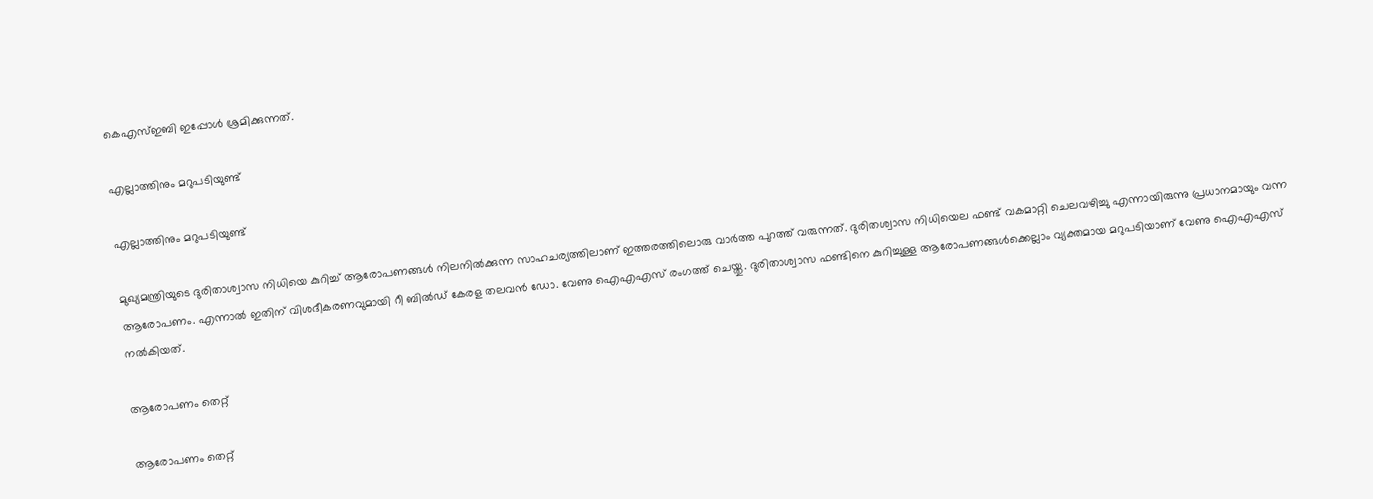കെഎസ്ഇബി ഇപ്പോൾ ശ്രമിക്കുന്നത്.

എല്ലാത്തിനും മറുപടിയുണ്ട്

എല്ലാത്തിനും മറുപടിയുണ്ട്

മുഖ്യമന്ത്രിയുടെ ദുരിതാശ്വാസ നിധിയെ കുറിച്ച് ആരോപണങ്ങൾ നിലനിൽക്കുന്ന സാഹചര്യത്തിലാണ് ഇത്തരത്തിലൊരു വാർത്ത പുറത്ത് വരുന്നത്. ദുരിതശ്വാസ നിധിയെല ഫണ്ട് വകമാറ്റി ചെലവഴിച്ചു എന്നായിരുന്നു പ്രധാനമായും വന്ന ആരോപണം. എന്നാൽ ഇതിന് വിശദീകരണവുമായി റീ ബിൽഡ് കേരള തലവൻ ഡോ. വേണു ഐഎഎസ് രംഗത്ത് ചെയ്തു. ദുരിതാശ്വാസ ഫണ്ടിനെ കുറിച്ചുള്ള ആരോപണങ്ങൾക്കെല്ലാം വ്യക്തമായ മറുപടിയാണ് വേണു ഐഎഎസ് നൽകിയത്.

ആരോപണം തെറ്റ്

ആരോപണം തെറ്റ്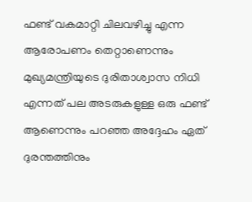ഫണ്ട് വകമാറ്റി ചിലവഴിച്ചു എന്ന ആരോപണം തെറ്റാണെന്നും മുഖ്യമന്ത്രിയുടെ ദുരിതാശ്വാസ നിധി എന്നത് പല അടരുകളുള്ള ഒരു ഫണ്ട് ആണെന്നും പറഞ്ഞ അദ്ദേഹം ഏത് ദുരന്തത്തിനും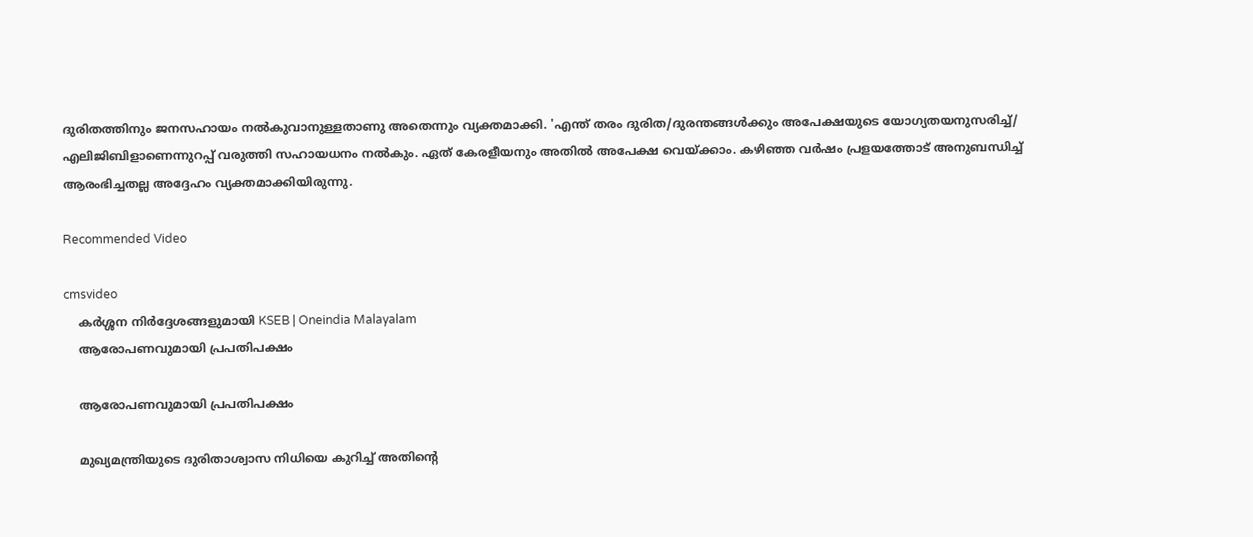ദുരിതത്തിനും ജനസഹായം നല്‍കുവാനുള്ളതാണു അതെന്നും വ്യക്തമാക്കി. 'എന്ത് തരം ദുരിത/ദുരന്തങ്ങള്‍ക്കും അപേക്ഷയുടെ യോഗ്യതയനുസരിച്ച്/ എലിജിബിളാണെന്നുറപ്പ് വരുത്തി സഹായധനം നല്‍കും. ഏത് കേരളീയനും അതില്‍ അപേക്ഷ വെയ്ക്കാം. കഴിഞ്ഞ വര്‍ഷം പ്രളയത്തോട് അനുബന്ധിച്ച് ആരംഭിച്ചതല്ല അദ്ദേഹം വ്യക്തമാക്കിയിരുന്നു.

Recommended Video

cmsvideo
    കർശ്ശന നിർദ്ദേശങ്ങളുമായി KSEB | Oneindia Malayalam
    ആരോപണവുമായി പ്രപതിപക്ഷം

    ആരോപണവുമായി പ്രപതിപക്ഷം

    മുഖ്യമന്ത്രിയുടെ ദുരിതാശ്വാസ നിധിയെ കുറിച്ച് അതിന്റെ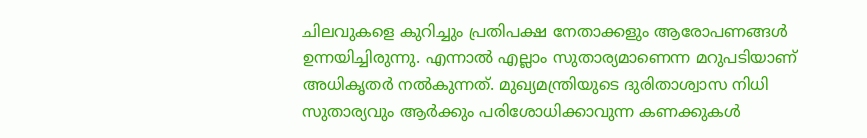ചിലവുകളെ കുറിച്ചും പ്രതിപക്ഷ നേതാക്കളും ആരോപണങ്ങൾ ഉന്നയിച്ചിരുന്നു. എന്നാൽ എല്ലാം സുതാര്യമാണെന്ന മറുപടിയാണ് അധികൃതർ നൽകുന്നത്. മുഖ്യമന്ത്രിയുടെ ദുരിതാശ്വാസ നിധി സുതാര്യവും ആര്‍ക്കും പരിശോധിക്കാവുന്ന കണക്കുകള്‍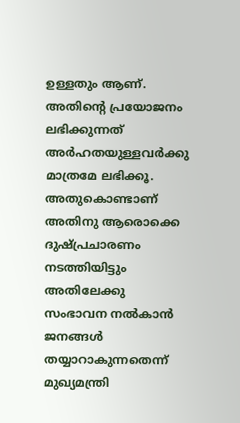ഉള്ളതും ആണ്. അതിന്റെ പ്രയോജനം ലഭിക്കുന്നത് അര്‍ഹതയുള്ളവര്‍ക്കു മാത്രമേ ലഭിക്കൂ. അതുകൊണ്ടാണ് അതിനു ആരൊക്കെ ദുഷ്പ്രചാരണം നടത്തിയിട്ടും അതിലേക്കു സംഭാവന നല്‍കാന്‍ ജനങ്ങള്‍ തയ്യാറാകുന്നതെന്ന് മുഖ്യമന്ത്രി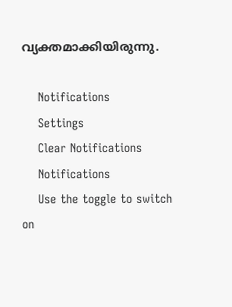വ്യക്തമാക്കിയിരുന്നു.

    Notifications
    Settings
    Clear Notifications
    Notifications
    Use the toggle to switch on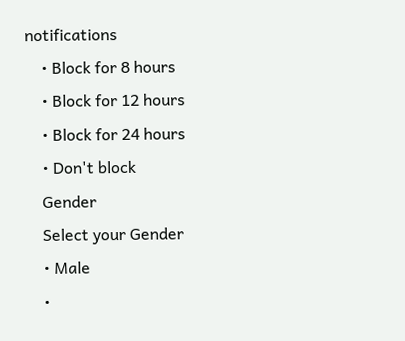notifications
    • Block for 8 hours
    • Block for 12 hours
    • Block for 24 hours
    • Don't block
    Gender
    Select your Gender
    • Male
    •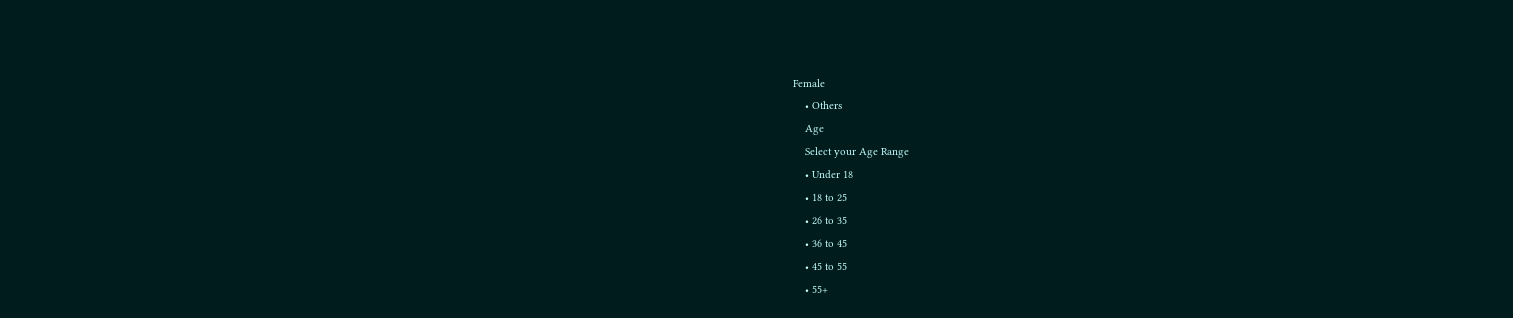Female
    • Others
    Age
    Select your Age Range
    • Under 18
    • 18 to 25
    • 26 to 35
    • 36 to 45
    • 45 to 55
    • 55+